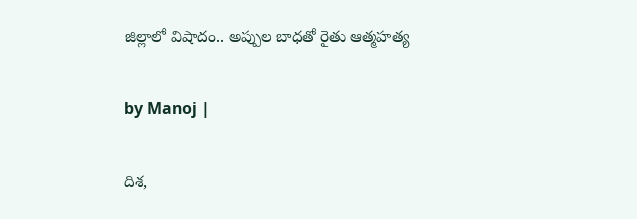జిల్లాలో విషాదం.. అప్పుల బాధతో రైతు ఆత్మహత్య

by Manoj |

దిశ,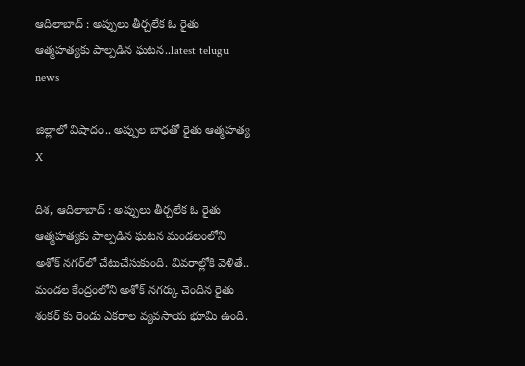ఆదిలాబాద్ : అప్పులు తీర్చలేక ఓ రైతు ఆత్మహత్యకు పాల్పడిన ఘటన..latest telugu news

జిల్లాలో విషాదం.. అప్పుల బాధతో రైతు ఆత్మహత్య
X

దిశ, ఆదిలాబాద్ : అప్పులు తీర్చలేక ఓ రైతు ఆత్మహత్యకు పాల్పడిన ఘటన మండలంలోని అశోక్ నగర్‌లో చేటుచేసుకుంది. వివరాల్లోకి వెళితే.. మండల కేంద్రంలోని అశోక్ నగర్కు చెందిన రైతు శంకర్ కు రెండు ఎకరాల వ్యవసాయ భూమి ఉంది.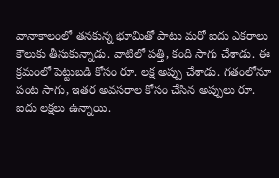వానాకాలంలో తనకున్న భూమితో పాటు మరో ఐదు ఎకరాలు కౌలుకు తీసుకున్నాడు. వాటిలో పత్తి, కంది సాగు చేశాడు. ఈ క్రమంలో పెట్టుబడి కోసం రూ. లక్ష అప్పు చేశాడు. గతంలోనూ పంట సాగు, ఇతర అవసరాల కోసం చేసిన అప్పులు రూ. ఐదు లక్షలు ఉన్నాయి.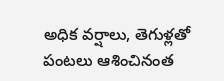అధిక వర్షాలు, తెగుళ్లతో పంటలు ఆశించినంత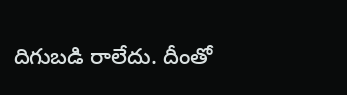దిగుబడి రాలేదు. దీంతో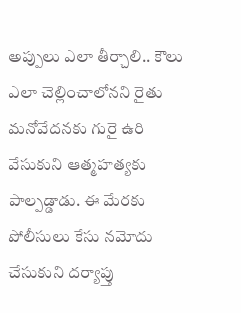అప్పులు ఎలా తీర్చాలి.. కౌలు ఎలా చెల్లించాలోనని రైతు మనోవేదనకు గురై ఉరి వేసుకుని ఆత్మహత్యకు పాల్పడ్డాడు. ఈ మేరకు పోలీసులు కేసు నమోదు చేసుకుని దర్యాప్తు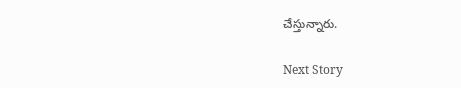చేస్తున్నారు.

Next Story